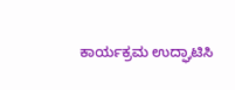ಕಾರ್ಯಕ್ರಮ ಉದ್ಘಾಟಿಸಿ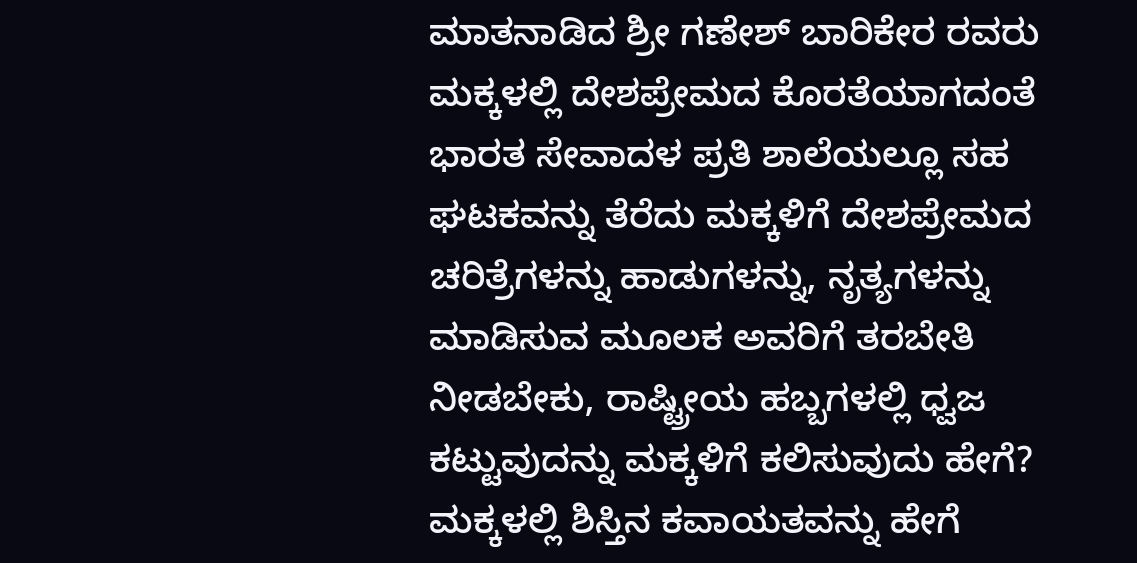ಮಾತನಾಡಿದ ಶ್ರೀ ಗಣೇಶ್ ಬಾರಿಕೇರ ರವರು ಮಕ್ಕಳಲ್ಲಿ ದೇಶಪ್ರೇಮದ ಕೊರತೆಯಾಗದಂತೆ ಭಾರತ ಸೇವಾದಳ ಪ್ರತಿ ಶಾಲೆಯಲ್ಲೂ ಸಹ ಘಟಕವನ್ನು ತೆರೆದು ಮಕ್ಕಳಿಗೆ ದೇಶಪ್ರೇಮದ ಚರಿತ್ರೆಗಳನ್ನು ಹಾಡುಗಳನ್ನು, ನೃತ್ಯಗಳನ್ನು ಮಾಡಿಸುವ ಮೂಲಕ ಅವರಿಗೆ ತರಬೇತಿ ನೀಡಬೇಕು, ರಾಷ್ಟ್ರೀಯ ಹಬ್ಬಗಳಲ್ಲಿ ಧ್ವಜ ಕಟ್ಟುವುದನ್ನು ಮಕ್ಕಳಿಗೆ ಕಲಿಸುವುದು ಹೇಗೆ? ಮಕ್ಕಳಲ್ಲಿ ಶಿಸ್ತಿನ ಕವಾಯತವನ್ನು ಹೇಗೆ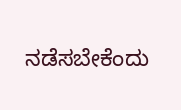ನಡೆಸಬೇಕೆಂದು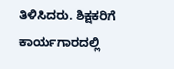ತಿಳಿಸಿದರು. ಶಿಕ್ಷಕರಿಗೆ ಕಾರ್ಯಗಾರದಲ್ಲಿ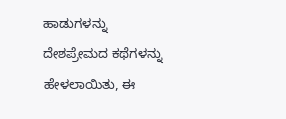ಹಾಡುಗಳನ್ನು ದೇಶಪ್ರೇಮದ ಕಥೆಗಳನ್ನು ಹೇಳಲಾಯಿತು, ಈ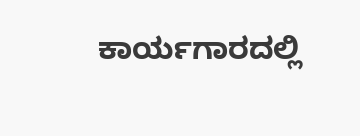ಕಾರ್ಯಗಾರದಲ್ಲಿ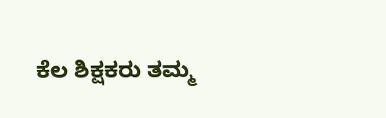ಕೆಲ ಶಿಕ್ಷಕರು ತಮ್ಮ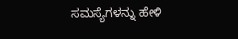ಸಮಸ್ಯೆಗಳನ್ನು ಹೇಳಿ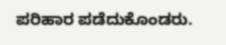ಪರಿಹಾರ ಪಡೆದುಕೊಂಡರು.